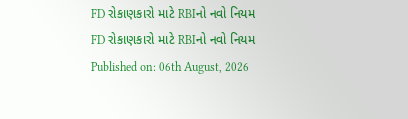FD રોકાણકારો માટે RBIનો નવો નિયમ
FD રોકાણકારો માટે RBIનો નવો નિયમ
Published on: 06th August, 2026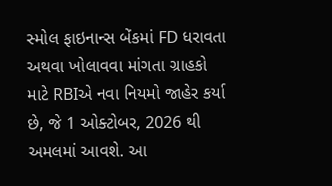સ્મોલ ફાઇનાન્સ બેંકમાં FD ધરાવતા અથવા ખોલાવવા માંગતા ગ્રાહકો માટે RBIએ નવા નિયમો જાહેર કર્યા છે, જે 1 ઓક્ટોબર, 2026 થી અમલમાં આવશે. આ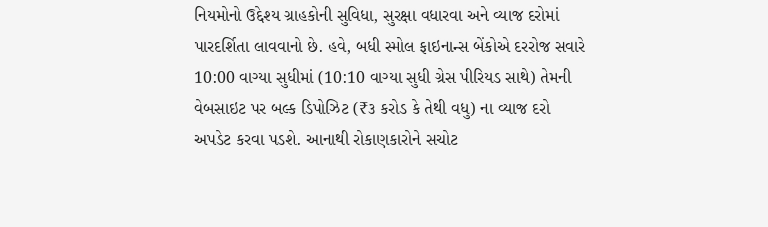નિયમોનો ઉદ્દેશ્ય ગ્રાહકોની સુવિધા, સુરક્ષા વધારવા અને વ્યાજ દરોમાં પારદર્શિતા લાવવાનો છે. હવે, બધી સ્મોલ ફાઇનાન્સ બેંકોએ દરરોજ સવારે 10:00 વાગ્યા સુધીમાં (10:10 વાગ્યા સુધી ગ્રેસ પીરિયડ સાથે) તેમની વેબસાઇટ પર બલ્ક ડિપોઝિટ (₹૩ કરોડ કે તેથી વધુ) ના વ્યાજ દરો અપડેટ કરવા પડશે. આનાથી રોકાણકારોને સચોટ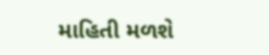માહિતી મળશે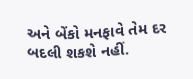અને બેંકો મનફાવે તેમ દર બદલી શકશે નહીં.